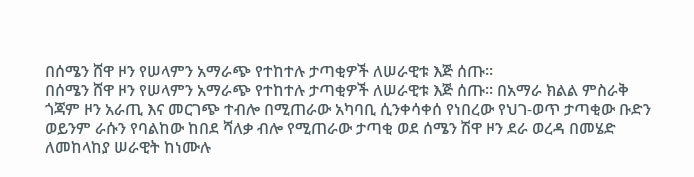በሰሜን ሸዋ ዞን የሠላምን አማራጭ የተከተሉ ታጣቂዎች ለሠራዊቱ እጅ ሰጡ።
በሰሜን ሸዋ ዞን የሠላምን አማራጭ የተከተሉ ታጣቂዎች ለሠራዊቱ እጅ ሰጡ። በአማራ ክልል ምስራቅ ጎጃም ዞን አራጢ እና መርገጭ ተብሎ በሚጠራው አካባቢ ሲንቀሳቀሰ የነበረው የህገ-ወጥ ታጣቂው ቡድን ወይንም ራሱን የባልከው ከበደ ሻለቃ ብሎ የሚጠራው ታጣቂ ወደ ሰሜን ሽዋ ዞን ደራ ወረዳ በመሄድ ለመከላከያ ሠራዊት ከነሙሉ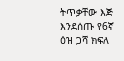ትጥቃቸው እጅ እንደሰጡ የ6ኛ ዕዝ ጋሻ ክፍለ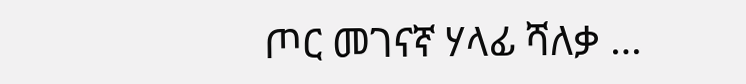ጦር መገናኛ ሃላፊ ሻለቃ …